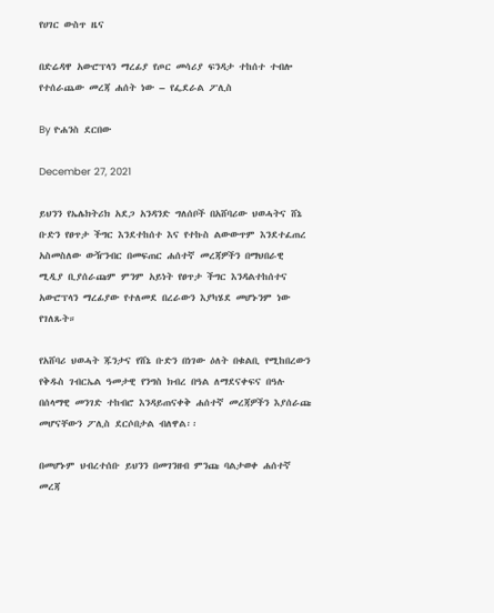የሀገር ውስጥ ዜና

በድሬዳዋ አውሮፕላን ማረፊያ የጦር መሳሪያ ፍንዳታ ተከሰተ ተብሎ የተሰራጨው መረጃ ሐሰት ነው – የፌደራል ፖሊስ

By ዮሐንስ ደርበው

December 27, 2021

ይህንን የኤሌክትሪክ አደጋ አንዳንድ ግለሰቦች በአሸባሪው ህወሓትና ሸኔ ቡድን የፀጥታ ችግር እንደተከሰተ እና የተኩስ ልውውጥም እንደተፈጠረ አስመስለው ውዥንብር በመፍጠር ሐሰተኛ መረጃዎችን በማህበራዊ ሚዲያ ቢያሰራጩም ምንም አይነት የፀጥታ ችግር እንዳልተከሰተና አውሮፕላን ማረፊያው የተለመደ በረራውን እያካሄደ መሆኑንም ነው የገለጹት።

የአሸባሪ ህወሓት ጁንታና የሸኔ ቡድን በነገው ዕለት በቁልቢ የሚከበረውን የቅዱስ ገብርኤል ዓመታዊ የንግስ ክብረ በዓል ለማደናቀፍና በዓሉ በሰላማዊ መንገድ ተከብሮ እንዳይጠናቀቅ ሐሰተኛ መረጃዎችን እያሰራጩ መሆናቸውን ፖሊስ ደርሶበታል ብለዋል፡፡

በመሆኑም ህብረተሰቡ ይህንን በመገንዘብ ምንጩ ባልታወቀ ሐሰተኛ መረጃ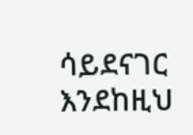ሳይደናገር እንደከዚህ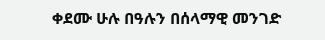ቀደሙ ሁሉ በዓሉን በሰላማዊ መንገድ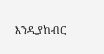እንዲያከብር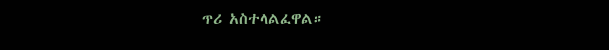ጥሪ አስተላልፈዋል።